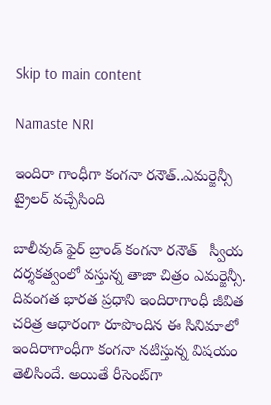Skip to main content

Namaste NRI

ఇందిరా గాంధీగా కంగనా రనౌత్..ఎమర్జెన్సీ ట్రైలర్ వచ్చేసింది

బాలీవుడ్ ఫైర్ బ్రాండ్ కంగనా రనౌత్‌   స్వీయ ద‌ర్శ‌క‌త్వంలో వ‌స్తున్న తాజా చిత్రం ఎమర్జెన్సీ. దివంగత భారత ప్రధాని ఇందిరాగాంధీ జీవిత చరిత్ర ఆధారంగా రూపొందిన ఈ సినిమాలో ఇందిరాగాంధీగా కంగనా నటిస్తున్న విష‌యం తెలిసిందే. అయితే రీసెంట్‌గా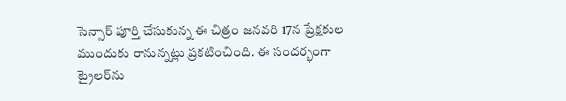సెన్సార్ పూర్తి చేసుకున్న ఈ చిత్రం జ‌న‌వ‌రి 17న ప్రేక్షకుల ముందుకు రానున్న‌ట్లు ప్ర‌క‌టించింది. ఈ సంద‌ర్భంగా ట్రైల‌ర్‌ను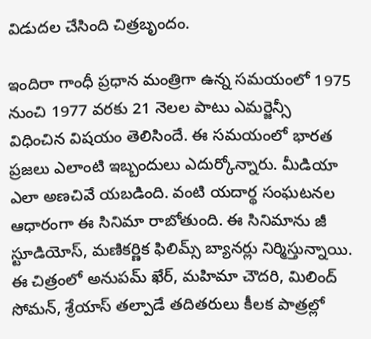విడుద‌ల చేసింది చిత్ర‌బృందం.

ఇందిరా గాంధీ ప్రధాన మంత్రిగా ఉన్న స‌మ‌యంలో 1975 నుంచి 1977 వరకు 21 నెలల పాటు ఎమర్జెన్సీ  విధించిన విష‌యం తెలిసిందే. ఈ స‌మ‌యంలో భార‌త ప్ర‌జ‌లు ఎలాంటి ఇబ్బందులు ఎదుర్కోన్నారు. మీడియా ఎలా అణ‌చివే య‌బ‌డింది. వంటి యదార్థ సంఘ‌ట‌న‌ల ఆధారంగా ఈ సినిమా రాబోతుంది. ఈ సినిమాను జీ స్టూడియోస్‌, మణికర్ణిక ఫిలిమ్స్‌ బ్యానర్లు నిర్మిస్తున్నాయి. ఈ చిత్రంలో అనుపమ్‌ ఖేర్‌, మహిమా చౌదరి, మిలింద్‌ సోమన్‌, శ్రేయాస్‌ తల్పాడే తదితరులు కీలక పాత్రల్లో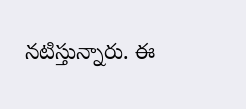నటిస్తున్నారు. ఈ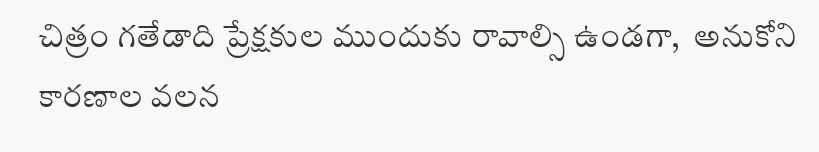చిత్రం గ‌తేడాది ప్రేక్ష‌కుల ముందుకు రావాల్సి ఉండ‌గా,  అనుకోని కార‌ణాల వ‌ల‌న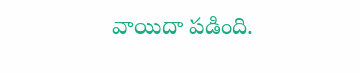వాయిదా ప‌డింది.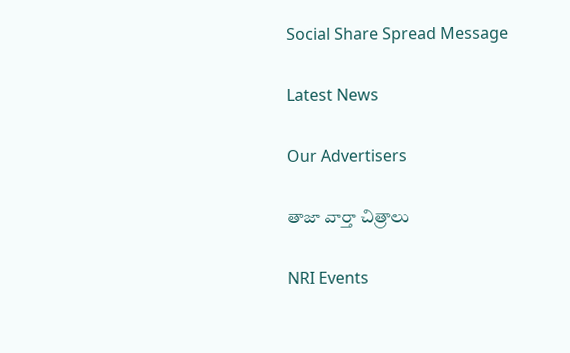Social Share Spread Message

Latest News

Our Advertisers

తాజా వార్తా చిత్రాలు

NRI Events